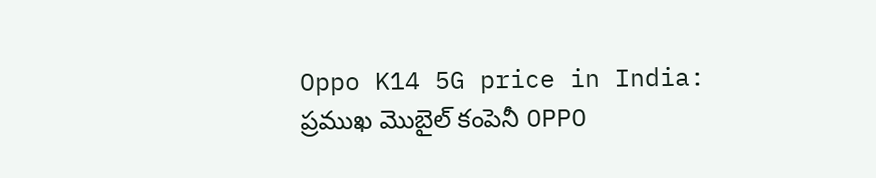Oppo K14 5G price in India: ప్రముఖ మొబైల్ కంపెనీ OPPO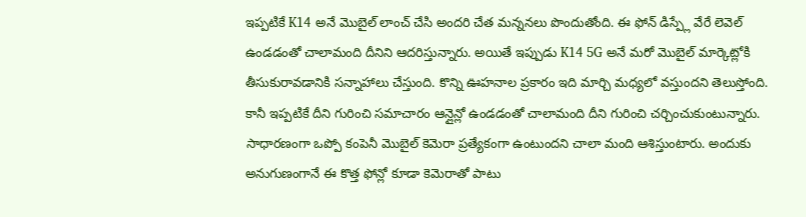ఇప్పటికే K14 అనే మొబైల్ లాంచ్ చేసి అందరి చేత మన్ననలు పొందుతోంది. ఈ ఫోన్ డిస్ప్లే వేరే లెవెల్ ఉండడంతో చాలామంది దీనిని ఆదరిస్తున్నారు. అయితే ఇప్పుడు K14 5G అనే మరో మొబైల్ మార్కెట్లోకి తీసుకురావడానికి సన్నాహాలు చేస్తుంది. కొన్ని ఊహనాల ప్రకారం ఇది మార్చి మధ్యలో వస్తుందని తెలుస్తోంది. కానీ ఇప్పటికే దీని గురించి సమాచారం ఆన్లైన్లో ఉండడంతో చాలామంది దీని గురించి చర్చించుకుంటున్నారు. సాధారణంగా ఒప్పో కంపెనీ మొబైల్ కెమెరా ప్రత్యేకంగా ఉంటుందని చాలా మంది ఆశిస్తుంటారు. అందుకు అనుగుణంగానే ఈ కొత్త ఫోన్లో కూడా కెమెరాతో పాటు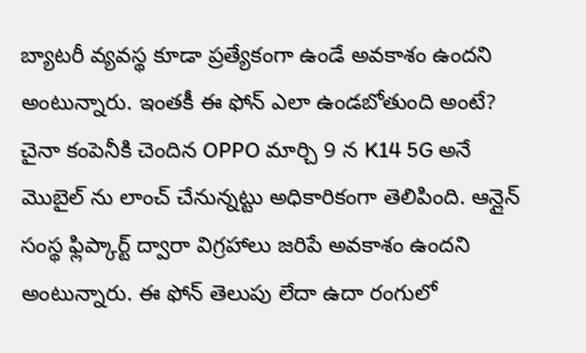బ్యాటరీ వ్యవస్థ కూడా ప్రత్యేకంగా ఉండే అవకాశం ఉందని అంటున్నారు. ఇంతకీ ఈ ఫోన్ ఎలా ఉండబోతుంది అంటే?
చైనా కంపెనీకి చెందిన OPPO మార్చి 9 న K14 5G అనే మొబైల్ ను లాంచ్ చేనున్నట్టు అధికారికంగా తెలిపింది. ఆన్లైన్ సంస్థ ఫ్లిప్కార్ట్ ద్వారా విగ్రహాలు జరిపే అవకాశం ఉందని అంటున్నారు. ఈ ఫోన్ తెలుపు లేదా ఉదా రంగులో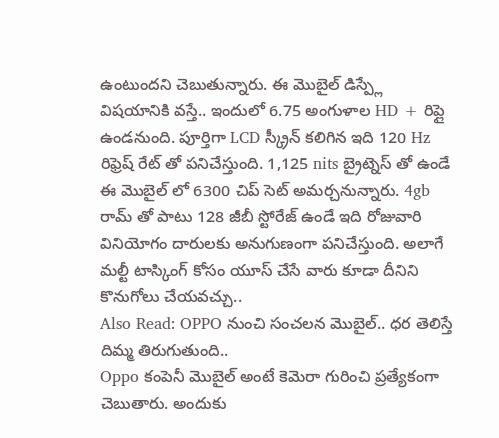ఉంటుందని చెబుతున్నారు. ఈ మొబైల్ డిస్ప్లే విషయానికి వస్తే.. ఇందులో 6.75 అంగుళాల HD + రిప్లై ఉండనుంది. పూర్తిగా LCD స్క్రీన్ కలిగిన ఇది 120 Hz రిఫ్రెష్ రేట్ తో పనిచేస్తుంది. 1,125 nits బ్రైట్నెస్ తో ఉండే ఈ మొబైల్ లో 6300 చిప్ సెట్ అమర్చనున్నారు. 4gb రామ్ తో పాటు 128 జీబీ స్టోరేజ్ ఉండే ఇది రోజువారి వినియోగం దారులకు అనుగుణంగా పనిచేస్తుంది. అలాగే మల్టీ టాస్కింగ్ కోసం యూస్ చేసే వారు కూడా దీనిని కొనుగోలు చేయవచ్చు..
Also Read: OPPO నుంచి సంచలన మొబైల్.. ధర తెలిస్తే దిమ్మ తిరుగుతుంది..
Oppo కంపెనీ మొబైల్ అంటే కెమెరా గురించి ప్రత్యేకంగా చెబుతారు. అందుకు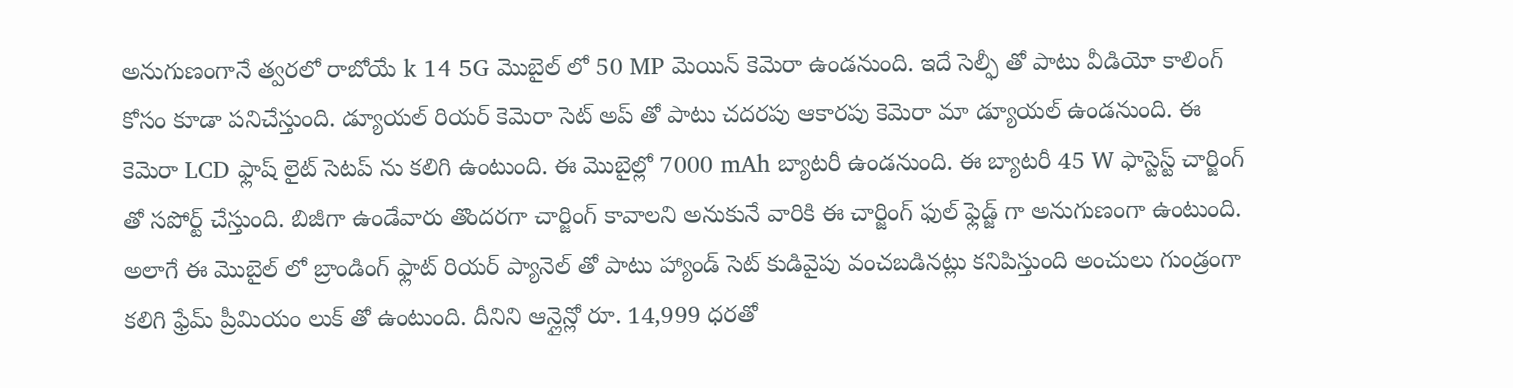అనుగుణంగానే త్వరలో రాబోయే k 14 5G మొబైల్ లో 50 MP మెయిన్ కెమెరా ఉండనుంది. ఇదే సెల్ఫీ తో పాటు వీడియో కాలింగ్ కోసం కూడా పనిచేస్తుంది. డ్యూయల్ రియర్ కెమెరా సెట్ అప్ తో పాటు చదరపు ఆకారపు కెమెరా మా డ్యూయల్ ఉండనుంది. ఈ కెమెరా LCD ఫ్లాష్ లైట్ సెటప్ ను కలిగి ఉంటుంది. ఈ మొబైల్లో 7000 mAh బ్యాటరీ ఉండనుంది. ఈ బ్యాటరీ 45 W ఫాస్టెస్ట్ చార్జింగ్ తో సపోర్ట్ చేస్తుంది. బిజీగా ఉండేవారు తొందరగా చార్జింగ్ కావాలని అనుకునే వారికి ఈ చార్జింగ్ ఫుల్ ఫ్లెడ్జ్ గా అనుగుణంగా ఉంటుంది.
అలాగే ఈ మొబైల్ లో బ్రాండింగ్ ఫ్లాట్ రియర్ ప్యానెల్ తో పాటు హ్యాండ్ సెట్ కుడివైపు వంచబడినట్లు కనిపిస్తుంది అంచులు గుండ్రంగా కలిగి ఫ్రేమ్ ప్రీమియం లుక్ తో ఉంటుంది. దీనిని ఆన్లైన్లో రూ. 14,999 ధరతో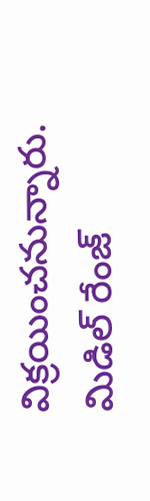విక్రయించనున్నారు. మిడిల్ రేంజ్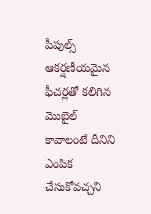పీపుల్స్ ఆకర్షణీయమైన ఫీచర్లతో కలిగిన మొబైల్ కావాలంటే దీనిని ఎంపిక చేసుకోవచ్చని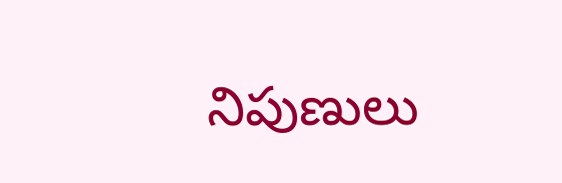నిపుణులు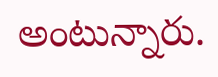అంటున్నారు.